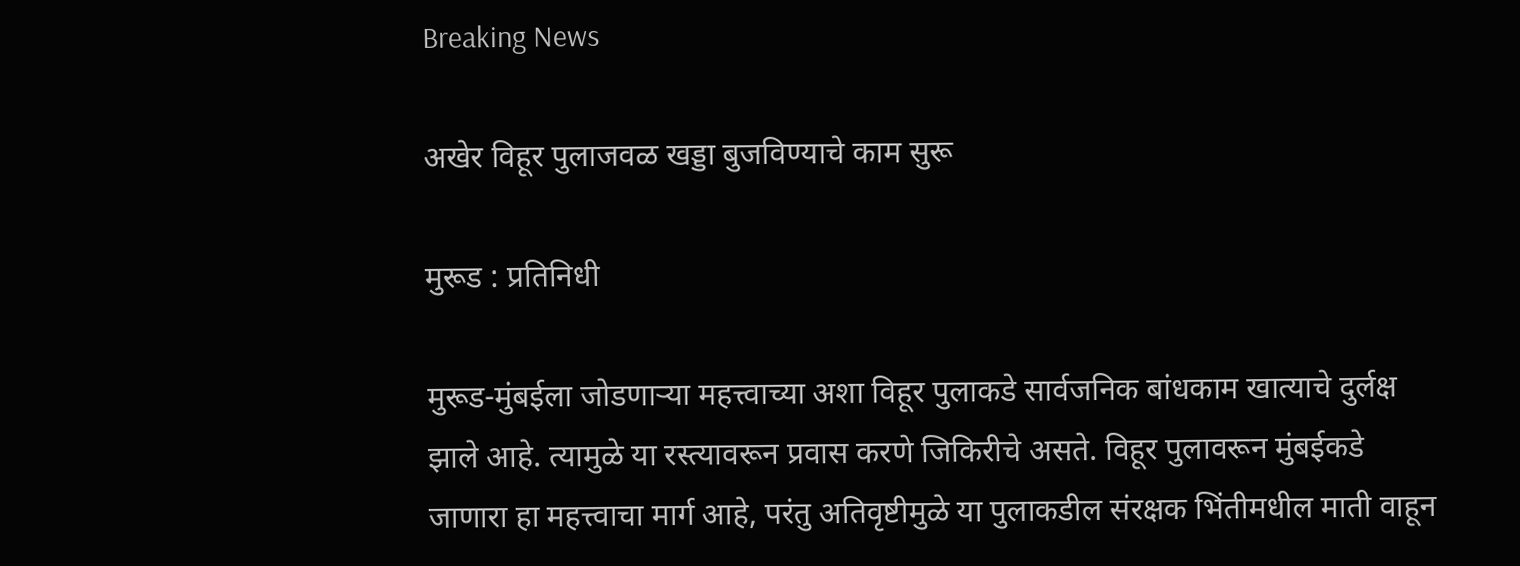Breaking News

अखेर विहूर पुलाजवळ खड्डा बुजविण्याचे काम सुरू

मुरूड : प्रतिनिधी

मुरूड-मुंबईला जोडणार्‍या महत्त्वाच्या अशा विहूर पुलाकडे सार्वजनिक बांधकाम खात्याचे दुर्लक्ष झाले आहे. त्यामुळे या रस्त्यावरून प्रवास करणे जिकिरीचे असते. विहूर पुलावरून मुंबईकडे जाणारा हा महत्त्वाचा मार्ग आहे, परंतु अतिवृष्टीमुळे या पुलाकडील संरक्षक भिंतीमधील माती वाहून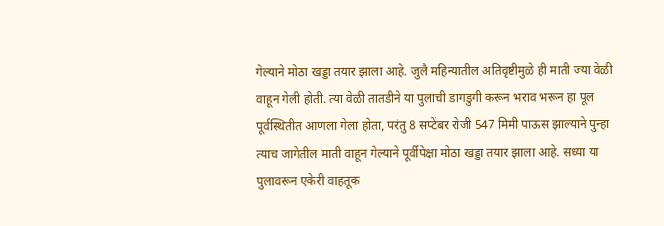गेल्याने मोठा खड्डा तयार झाला आहे. जुलै महिन्यातील अतिवृष्टीमुळे ही माती ज्या वेळी वाहून गेली होती. त्या वेळी तातडीने या पुलाची डागडुगी करून भराव भरून हा पूल पूर्वस्थितीत आणला गेला होता, परंतु 8 सप्टेंबर रोजी 547 मिमी पाऊस झाल्याने पुन्हा त्याच जागेतील माती वाहून गेल्याने पूर्वीपेक्षा मोठा खड्डा तयार झाला आहे. सध्या या पुलावरून एकेरी वाहतूक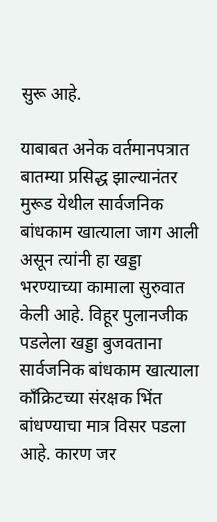सुरू आहे.

याबाबत अनेक वर्तमानपत्रात बातम्या प्रसिद्ध झाल्यानंतर मुरूड येथील सार्वजनिक बांधकाम खात्याला जाग आली असून त्यांनी हा खड्डा भरण्याच्या कामाला सुरुवात केली आहे. विहूर पुलानजीक पडलेला खड्डा बुजवताना सार्वजनिक बांधकाम खात्याला काँक्रिटच्या संरक्षक भिंत बांधण्याचा मात्र विसर पडला आहे. कारण जर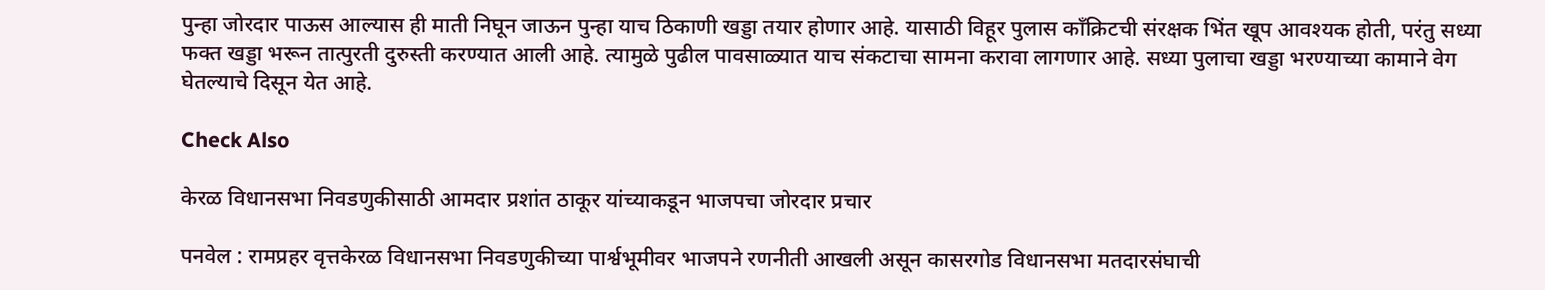पुन्हा जोरदार पाऊस आल्यास ही माती निघून जाऊन पुन्हा याच ठिकाणी खड्डा तयार होणार आहे. यासाठी विहूर पुलास काँक्रिटची संरक्षक भिंत खूप आवश्यक होती, परंतु सध्या फक्त खड्डा भरून तात्पुरती दुरुस्ती करण्यात आली आहे. त्यामुळे पुढील पावसाळ्यात याच संकटाचा सामना करावा लागणार आहे. सध्या पुलाचा खड्डा भरण्याच्या कामाने वेग घेतल्याचे दिसून येत आहे.

Check Also

केरळ विधानसभा निवडणुकीसाठी आमदार प्रशांत ठाकूर यांच्याकडून भाजपचा जोरदार प्रचार

पनवेल : रामप्रहर वृत्तकेरळ विधानसभा निवडणुकीच्या पार्श्वभूमीवर भाजपने रणनीती आखली असून कासरगोड विधानसभा मतदारसंघाची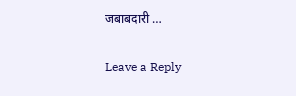जबाबदारी …

Leave a Reply